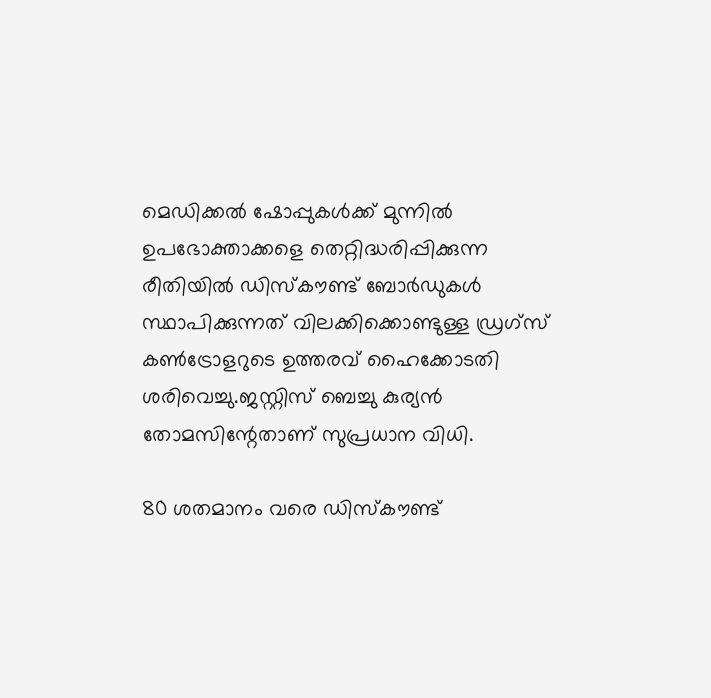മെഡിക്കല്‍ ഷോപ്പുകള്‍ക്ക് മുന്നില്‍ ഉപഭോക്താക്കളെ തെറ്റിദ്ധരിപ്പിക്കുന്ന രീതിയില്‍ ഡിസ്കൗണ്ട് ബോർഡുകള്‍ സ്ഥാപിക്കുന്നത് വിലക്കിക്കൊണ്ടുള്ള ഡ്രഗ്സ് കണ്‍ട്രോളറുടെ ഉത്തരവ് ഹൈക്കോടതി ശരിവെച്ചു.ജസ്റ്റിസ് ബെച്ചു കുര്യൻ തോമസിന്റേതാണ് സുപ്രധാന വിധി.

80 ശതമാനം വരെ ഡിസ്കൗണ്ട്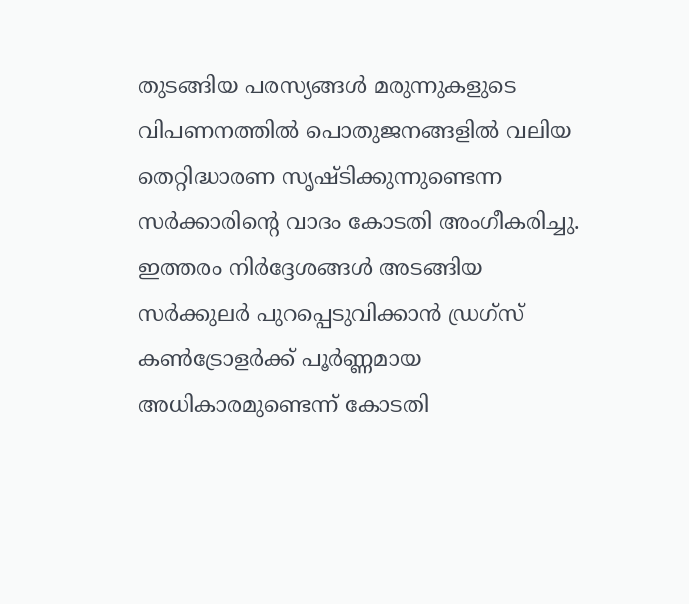തുടങ്ങിയ പരസ്യങ്ങള്‍ മരുന്നുകളുടെ വിപണനത്തില്‍ പൊതുജനങ്ങളില്‍ വലിയ തെറ്റിദ്ധാരണ സൃഷ്ടിക്കുന്നുണ്ടെന്ന സർക്കാരിന്റെ വാദം കോടതി അംഗീകരിച്ചു. ഇത്തരം നിർദ്ദേശങ്ങള്‍ അടങ്ങിയ സർക്കുലർ പുറപ്പെടുവിക്കാൻ ഡ്രഗ്സ് കണ്‍ട്രോളർക്ക് പൂർണ്ണമായ അധികാരമുണ്ടെന്ന് കോടതി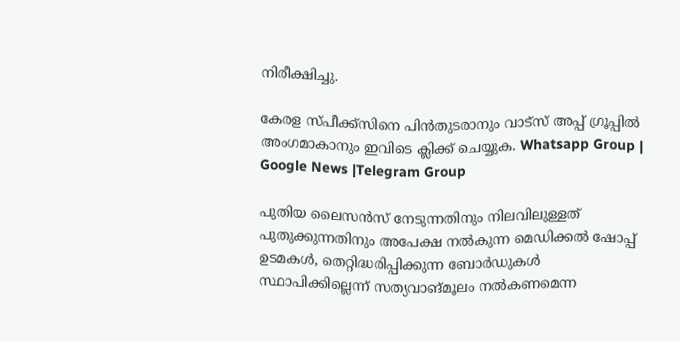നിരീക്ഷിച്ചു.

കേരള സ്പീക്ക്സിനെ പിൻതുടരാനും വാട്സ് അപ്പ് ഗ്രൂപ്പിൽ അംഗമാകാനും ഇവിടെ ക്ലിക്ക് ചെയ്യുക. Whatsapp Group | Google News |Telegram Group

പുതിയ ലൈസൻസ് നേടുന്നതിനും നിലവിലുള്ളത് പുതുക്കുന്നതിനും അപേക്ഷ നല്‍കുന്ന മെഡിക്കല്‍ ഷോപ്പ് ഉടമകള്‍, തെറ്റിദ്ധരിപ്പിക്കുന്ന ബോർഡുകള്‍ സ്ഥാപിക്കില്ലെന്ന് സത്യവാങ്മൂലം നല്‍കണമെന്ന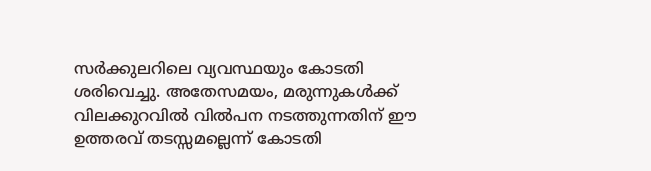സർക്കുലറിലെ വ്യവസ്ഥയും കോടതി ശരിവെച്ചു. അതേസമയം, മരുന്നുകള്‍ക്ക് വിലക്കുറവില്‍ വില്‍പന നടത്തുന്നതിന് ഈ ഉത്തരവ് തടസ്സമല്ലെന്ന് കോടതി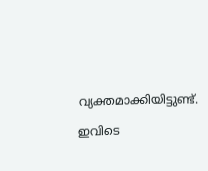വ്യക്തമാക്കിയിട്ടുണ്ട്.

ഇവിടെ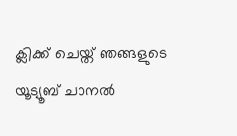ക്ലിക്ക് ചെയ്ത് ഞങ്ങളുടെ യൂട്യൂബ് ചാനൽ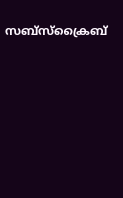സബ്സ്ക്രൈബ്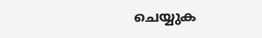ചെയ്യുക